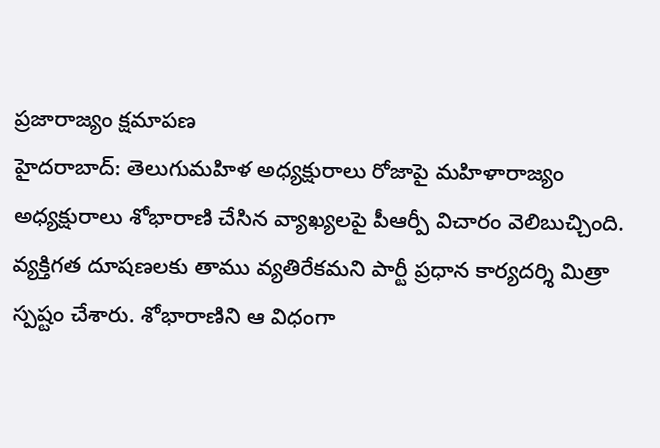ప్రజారాజ్యం క్షమాపణ
హైదరాబాద్: తెలుగుమహిళ అధ్యక్షురాలు రోజాపై మహిళారాజ్యం అధ్యక్షురాలు శోభారాణి చేసిన వ్యాఖ్యలపై పీఆర్పీ విచారం వెలిబుచ్చింది. వ్యక్తిగత దూషణలకు తాము వ్యతిరేకమని పార్టీ ప్రధాన కార్యదర్శి మిత్రా స్పష్టం చేశారు. శోభారాణిని ఆ విధంగా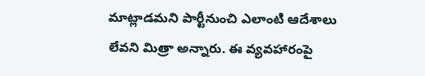మాట్లాడమని పార్టీనుంచి ఎలాంటి ఆదేశాలు లేవని మిత్రా అన్నారు. ఈ వ్యవహారంపై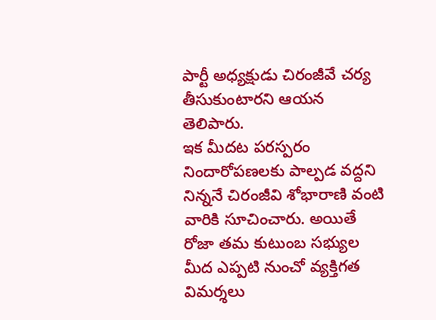పార్టీ అధ్యక్షుడు చిరంజీవే చర్య తీసుకుంటారని ఆయన తెలిపారు.
ఇక మీదట పరస్పరం నిందారోపణలకు పాల్పడ వద్దని నిన్ననే చిరంజీవి శోభారాణి వంటి వారికి సూచించారు. అయితే రోజా తమ కుటుంబ సభ్యుల మీద ఎప్పటి నుంచో వ్యక్తిగత విమర్శలు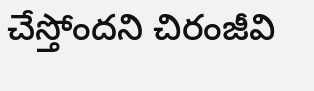చేస్తోందని చిరంజీవి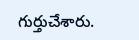గుర్తుచేశారు.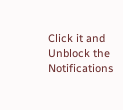Click it and Unblock the Notifications